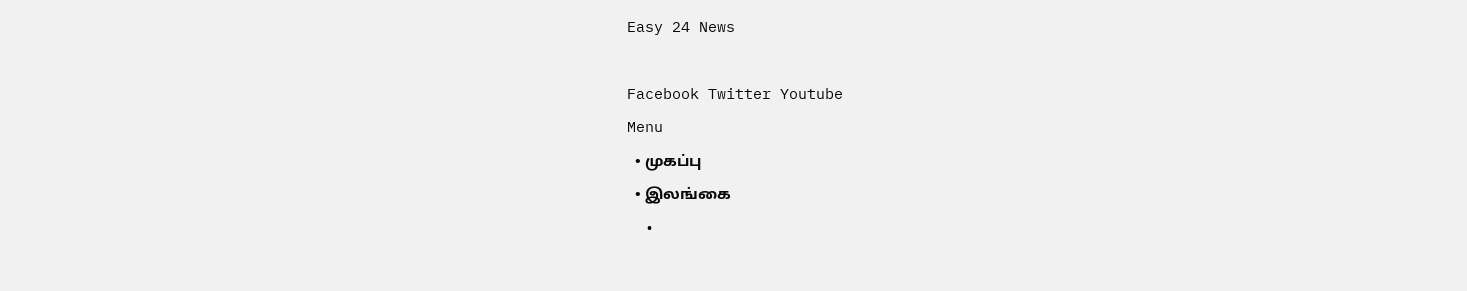Easy 24 News

Facebook Twitter Youtube
Menu
  • முகப்பு
  • இலங்கை
  •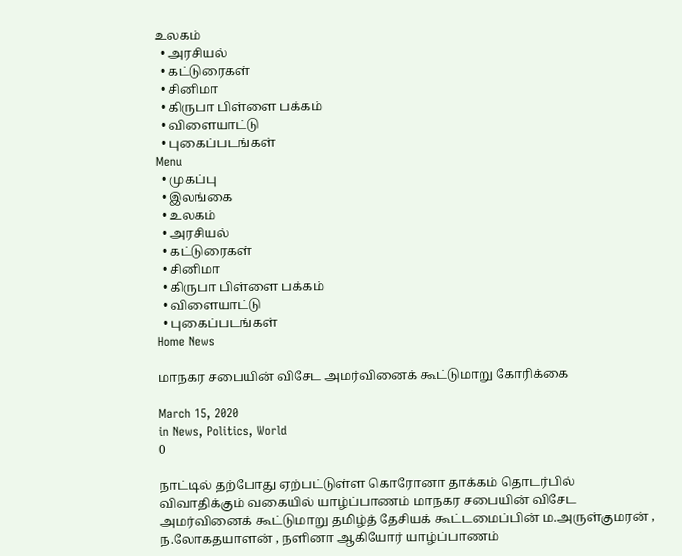உலகம்
  • அரசியல்
  • கட்டுரைகள்
  • சினிமா
  • கிருபா பிள்ளை பக்கம்
  • விளையாட்டு
  • புகைப்படங்கள்
Menu
  • முகப்பு
  • இலங்கை
  • உலகம்
  • அரசியல்
  • கட்டுரைகள்
  • சினிமா
  • கிருபா பிள்ளை பக்கம்
  • விளையாட்டு
  • புகைப்படங்கள்
Home News

மாநகர சபையின் விசேட அமர்வினைக் கூட்டுமாறு கோரிக்கை

March 15, 2020
in News, Politics, World
0

நாட்டில் தற்போது ஏற்பட்டுள்ள கொரோனா தாக்கம் தொடர்பில் விவாதிக்கும் வகையில் யாழ்ப்பாணம் மாநகர சபையின் விசேட அமர்வினைக் கூட்டுமாறு தமிழ்த் தேசியக் கூட்டமைப்பின் ம.அருள்குமரன் , ந.லோகதயாளன் , நளினா ஆகியோர் யாழ்ப்பாணம்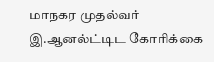மாநகர முதல்வர் இ.ஆனல்ட்டிட கோரிக்கை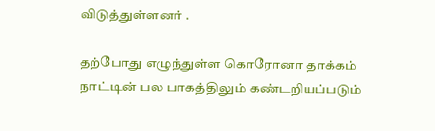விடுத்துள்ளனர் .

தற்போது எழுந்துள்ள கொரோனா தாக்கம் நாட்டின் பல பாகத்திலும் கண்டறியப்படும்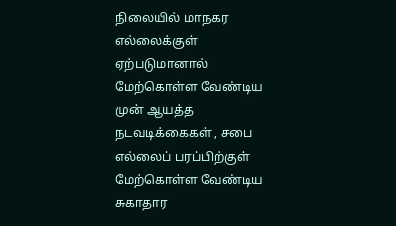நிலையில் மாநகர எல்லைக்குள் ஏற்படுமானால் மேற்கொள்ள வேண்டிய முன் ஆயத்த நடவடிக்கைகள் , சபை எல்லைப் பரப்பிற்குள் மேற்கொள்ள வேண்டிய சுகாதார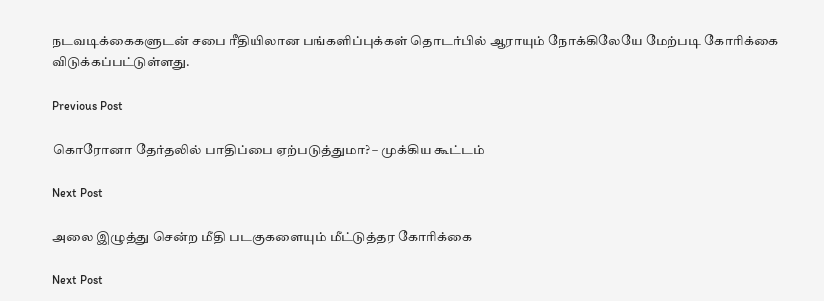நடவடிக்கைகளுடன் சபை ரீதியிலான பங்களிப்புக்கள் தொடர்பில் ஆராயும் நோக்கிலேயே மேற்படி கோரிக்கை விடுக்கப்பட்டுள்ளது.

Previous Post

கொரோனா தேர்தலில் பாதிப்பை ஏற்படுத்துமா? – முக்கிய கூட்டம்

Next Post

அலை இழுத்து சென்ற மீதி படகுகளையும் மீட்டுத்தர கோரிக்கை

Next Post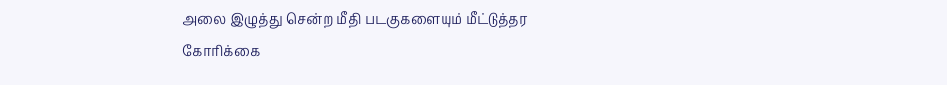அலை இழுத்து சென்ற மீதி படகுகளையும் மீட்டுத்தர கோரிக்கை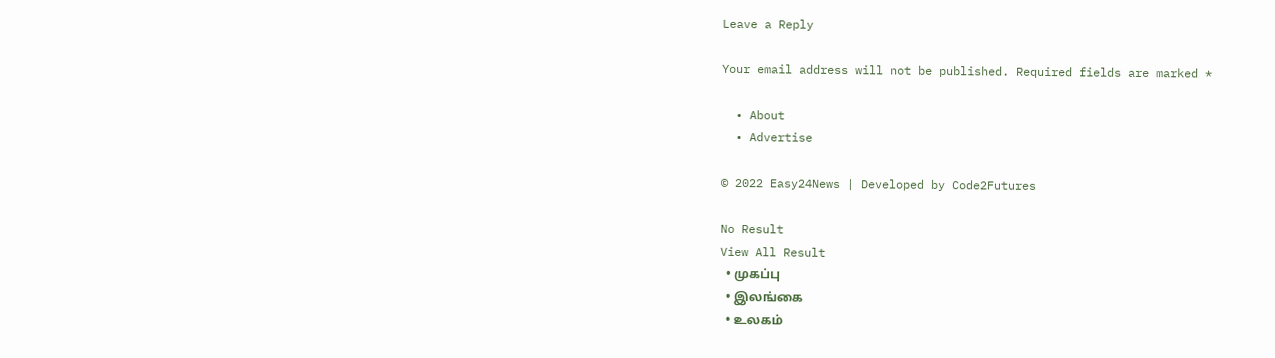Leave a Reply

Your email address will not be published. Required fields are marked *

  • About
  • Advertise

© 2022 Easy24News | Developed by Code2Futures

No Result
View All Result
  • முகப்பு
  • இலங்கை
  • உலகம்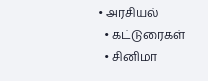• அரசியல்
  • கட்டுரைகள்
  • சினிமா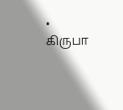• கிருபா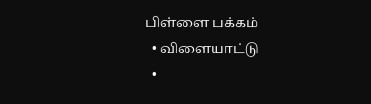பிள்ளை பக்கம்
  • விளையாட்டு
  •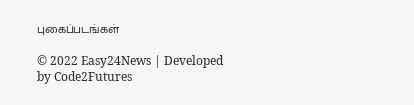புகைப்படங்கள்

© 2022 Easy24News | Developed by Code2Futures